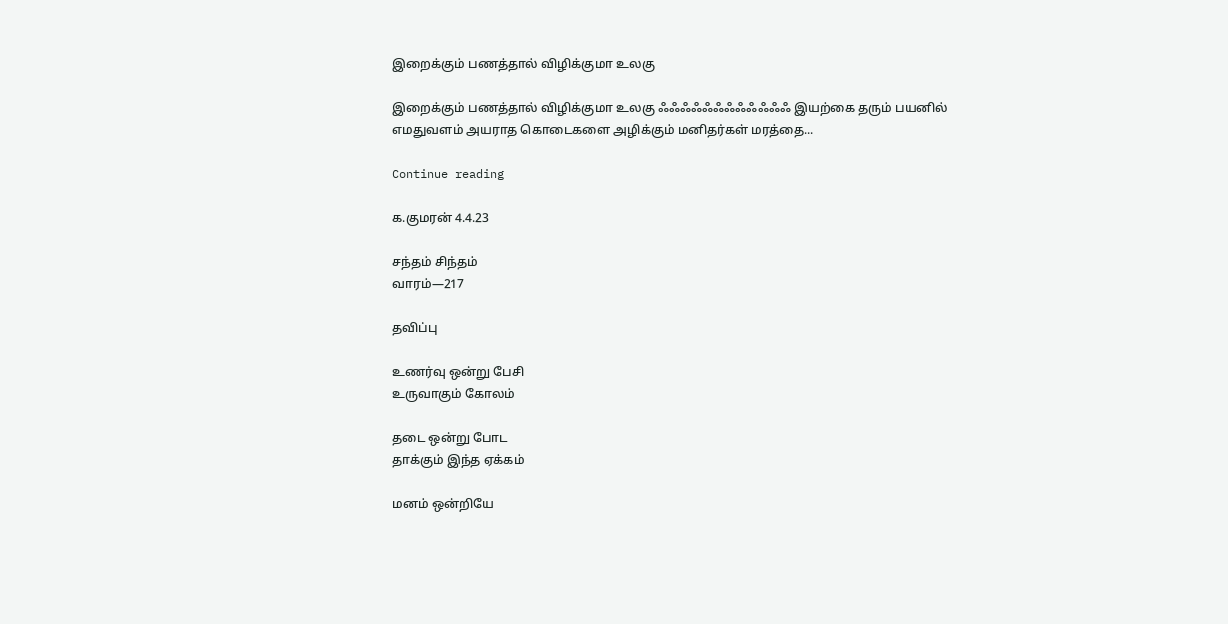இறைக்கும் பணத்தால் விழிக்குமா உலகு

இறைக்கும் பணத்தால் விழிக்குமா உலகு ஃஃஃஃஃஃஃஃஃஃஃஃ இயற்கை தரும் பயனில் எமதுவளம் அயராத கொடைகளை அழிக்கும் மனிதர்கள் மரத்தை...

Continue reading

க.குமரன் 4.4.23

சந்தம் சிந்தம்
வாரம்—217

தவிப்பு

உணர்வு ஒன்று பேசி
உருவாகும் கோலம்

தடை ஒன்று போட
தாக்கும் இந்த ஏக்கம்

மனம் ஒன்றியே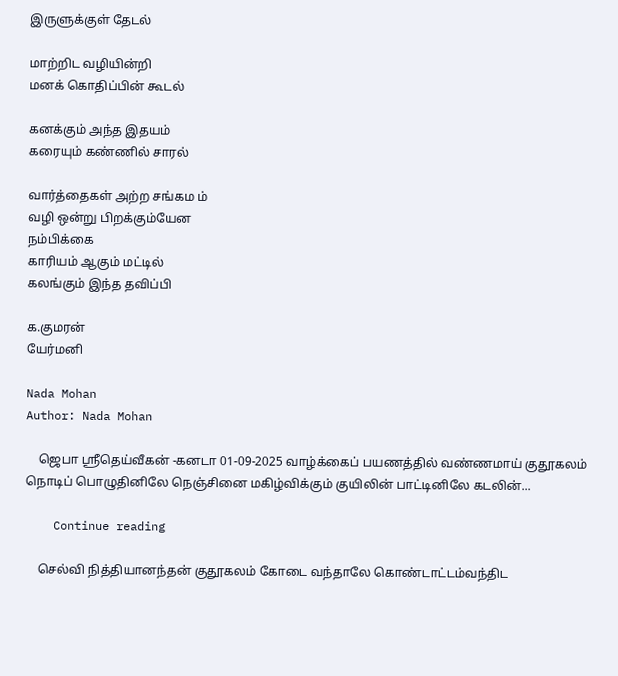இருளுக்குள் தேடல்

மாற்றிட வழியின்றி
மனக் கொதிப்பின் கூடல்

கனக்கும் அந்த இதயம்
கரையும் கண்ணில் சாரல்

வார்த்தைகள் அற்ற சங்கம ம்
வழி ஒன்று பிறக்கும்யேன
நம்பிக்கை
காரியம் ஆகும் மட்டில்
கலங்கும் இந்த தவிப்பி

க.குமரன்
யேர்மனி

Nada Mohan
Author: Nada Mohan

    ஜெபா ஸ்ரீதெய்வீகன் -கனடா 01-09-2025 வாழ்க்கைப் பயணத்தில் வண்ணமாய் குதூகலம் நொடிப் பொழுதினிலே நெஞ்சினை மகிழ்விக்கும் குயிலின் பாட்டினிலே கடலின்...

    Continue reading

    செல்வி நித்தியானந்தன் குதூகலம் கோடை வந்தாலே கொண்டாட்டம்வந்திட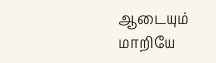ஆடையும் மாறியே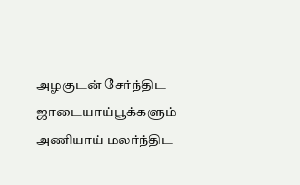அழகுடன் சேர்ந்திட ஜாடையாய்பூக்களும் அணியாய் மலர்ந்திட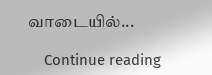வாடையில்...

    Continue reading